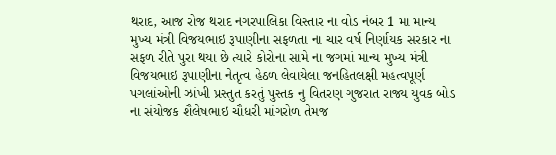થરાદ, આજ રોજ થરાદ નગરપાલિકા વિસ્તાર ના વોડ નંબર 1 મા માન્ય મુખ્ય મંત્રી વિજયભાઇ રૂપાણીના સફળતા ના ચાર વર્ષ નિર્ણાયક સરકાર ના સફળ રીતે પુરા થયા છે ત્યારે કોરોના સામે ના જગમાં માન્ય મુખ્ય મંત્રી વિજયભાઇ રૂપાણીના નેતૃત્વ હેઠળ લેવાયેલા જનહિતલક્ષી મહત્વપૂર્ણ પગલાંઓની ઝાંખી પ્રસ્તુત કરતું પુસ્તક નુ વિતરણ ગુજરાત રાજ્ય યુવક બોડ ના સંયોજક શૈલેષભાઇ ચૌધરી માંગરોળ તેમજ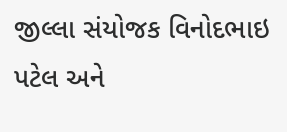જીલ્લા સંયોજક વિનોદભાઇ પટેલ અને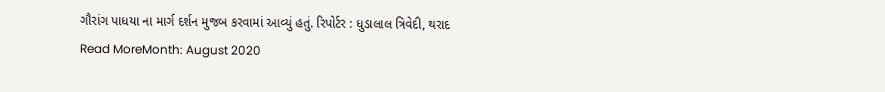ગૌરાંગ પાધયા ના માર્ગ દર્શન મુજબ કરવામાં આવ્યું હતું. રિપોર્ટર : ધુડાલાલ ત્રિવેદી, થરાદ
Read MoreMonth: August 2020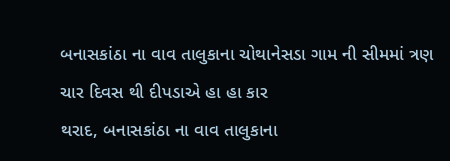બનાસકાંઠા ના વાવ તાલુકાના ચોથાનેસડા ગામ ની સીમમાં ત્રણ ચાર દિવસ થી દીપડાએ હા હા કાર
થરાદ, બનાસકાંઠા ના વાવ તાલુકાના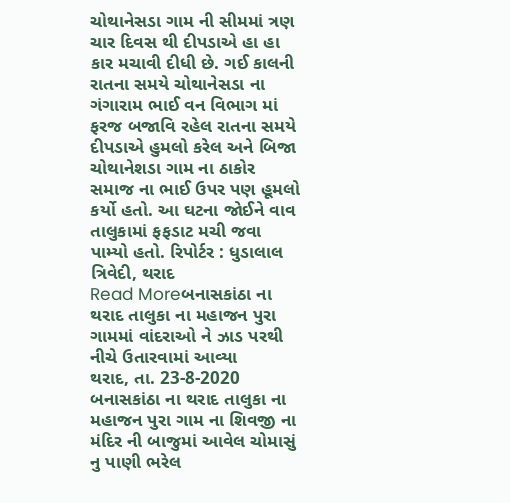ચોથાનેસડા ગામ ની સીમમાં ત્રણ ચાર દિવસ થી દીપડાએ હા હા કાર મચાવી દીધી છે. ગઈ કાલની રાતના સમયે ચોથાનેસડા ના ગંગારામ ભાઈ વન વિભાગ માં ફરજ બજાવિ રહેલ રાતના સમયે દીપડાએ હુમલો કરેલ અને બિજા ચોથાનેશડા ગામ ના ઠાકોર સમાજ ના ભાઈ ઉપર પણ હૂમલો કર્યો હતો. આ ઘટના જોઈને વાવ તાલુકામાં ફફડાટ મચી જવા પામ્યો હતો. રિપોર્ટર : ધુડાલાલ ત્રિવેદી, થરાદ
Read Moreબનાસકાંઠા ના થરાદ તાલુકા ના મહાજન પુરા ગામમાં વાંદરાઓ ને ઝાડ પરથી નીચે ઉતારવામાં આવ્યા
થરાદ, તા. 23-8-2020 બનાસકાંઠા ના થરાદ તાલુકા ના મહાજન પુરા ગામ ના શિવજી ના મંદિર ની બાજુમાં આવેલ ચોમાસું નુ પાણી ભરેલ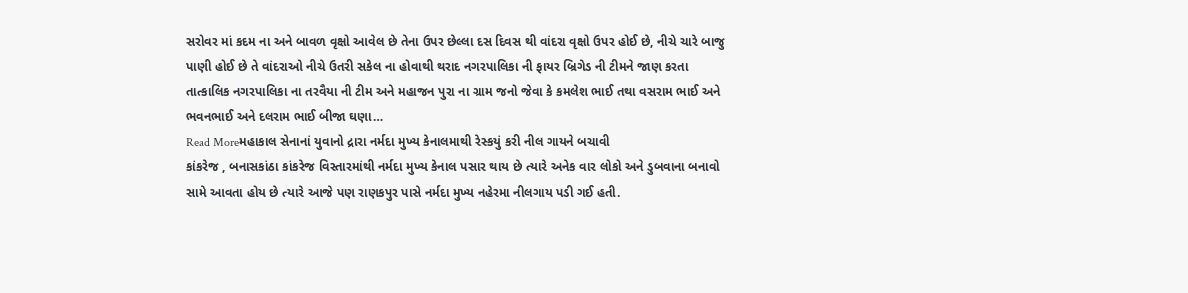સરોવર માં કદમ ના અને બાવળ વૃક્ષો આવેલ છે તેના ઉપર છેલ્લા દસ દિવસ થી વાંદરા વૃક્ષો ઉપર હોઈ છે, નીચે ચારે બાજુ પાણી હોઈ છે તે વાંદરાઓ નીચે ઉતરી સકેલ ના હોવાથી થરાદ નગરપાલિકા ની ફાયર બ્રિગેડ ની ટીમને જાણ કરતા તાત્કાલિક નગરપાલિકા ના તરવૈયા ની ટીમ અને મહાજન પુરા ના ગ્રામ જનો જેવા કે કમલેશ ભાઈ તથા વસરામ ભાઈ અને ભવનભાઈ અને દલરામ ભાઈ બીજા ઘણા…
Read Moreમહાકાલ સેનાનાં યુવાનો દ્રારા નર્મદા મુખ્ય કેનાલમાથી રેસ્કયું કરી નીલ ગાયને બચાવી
કાંકરેજ , બનાસકાંઠા કાંકરેજ વિસ્તારમાંથી નર્મદા મુખ્ય કેનાલ પસાર થાય છે ત્યારે અનેક વાર લોકો અને ડુબવાના બનાવો સામે આવતા હોય છે ત્યારે આજે પણ રાણકપુર પાસે નર્મદા મુખ્ય નહેરમા નીલગાય પડી ગઈ હતી.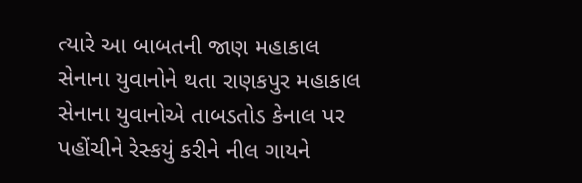ત્યારે આ બાબતની જાણ મહાકાલ સેનાના યુવાનોને થતા રાણકપુર મહાકાલ સેનાના યુવાનોએ તાબડતોડ કેનાલ પર પહોંચીને રેસ્કયું કરીને નીલ ગાયને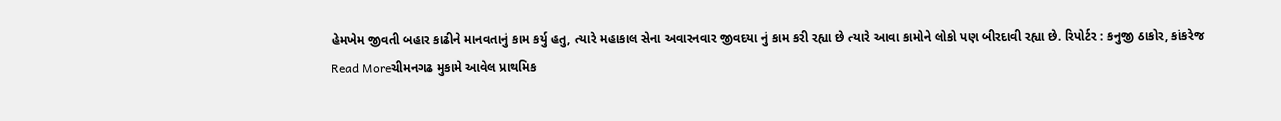હેમખેમ જીવતી બહાર કાઢીને માનવતાનું કામ કર્યુ હતુ, ત્યારે મહાકાલ સેના અવારનવાર જીવદયા નું કામ કરી રહ્યા છે ત્યારે આવા કામોને લોકો પણ બીરદાવી રહ્યા છે. રિપોર્ટર : કનુજી ઠાકોર, કાંકરેજ
Read Moreચીમનગઢ મુકામે આવેલ પ્રાથમિક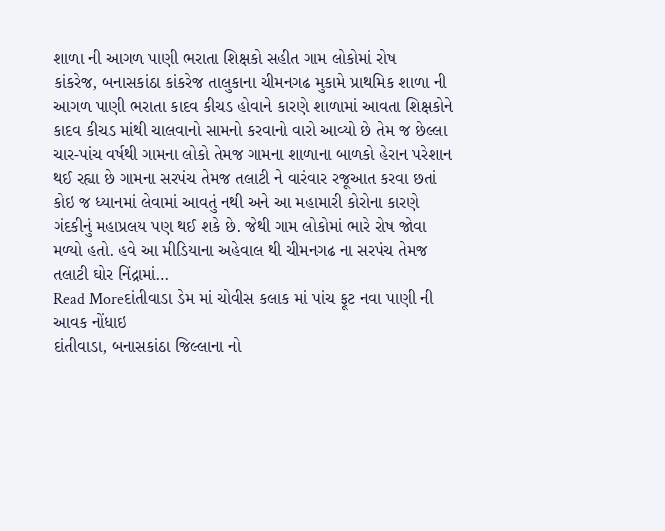શાળા ની આગળ પાણી ભરાતા શિક્ષકો સહીત ગામ લોકોમાં રોષ
કાંકરેજ, બનાસકાંઠા કાંકરેજ તાલુકાના ચીમનગઢ મુકામે પ્રાથમિક શાળા ની આગળ પાણી ભરાતા કાદવ કીચડ હોવાને કારણે શાળામાં આવતા શિક્ષકોને કાદવ કીચડ માંથી ચાલવાનો સામનો કરવાનો વારો આવ્યો છે તેમ જ છેલ્લા ચાર-પાંચ વર્ષથી ગામના લોકો તેમજ ગામના શાળાના બાળકો હેરાન પરેશાન થઈ રહ્યા છે ગામના સરપંચ તેમજ તલાટી ને વારંવાર રજૂઆત કરવા છતાં કોઇ જ ધ્યાનમાં લેવામાં આવતું નથી અને આ મહામારી કોરોના કારણે ગંદકીનું મહાપ્રલય પણ થઈ શકે છે. જેથી ગામ લોકોમાં ભારે રોષ જોવા મળ્યો હતો. હવે આ મીડિયાના અહેવાલ થી ચીમનગઢ ના સરપંચ તેમજ તલાટી ઘોર નિંદ્રામાં…
Read Moreદાંતીવાડા ડેમ માં ચોવીસ કલાક માં પાંચ ફૂટ નવા પાણી ની આવક નોંધાઇ
દાંતીવાડા, બનાસકાંઠા જિલ્લાના નો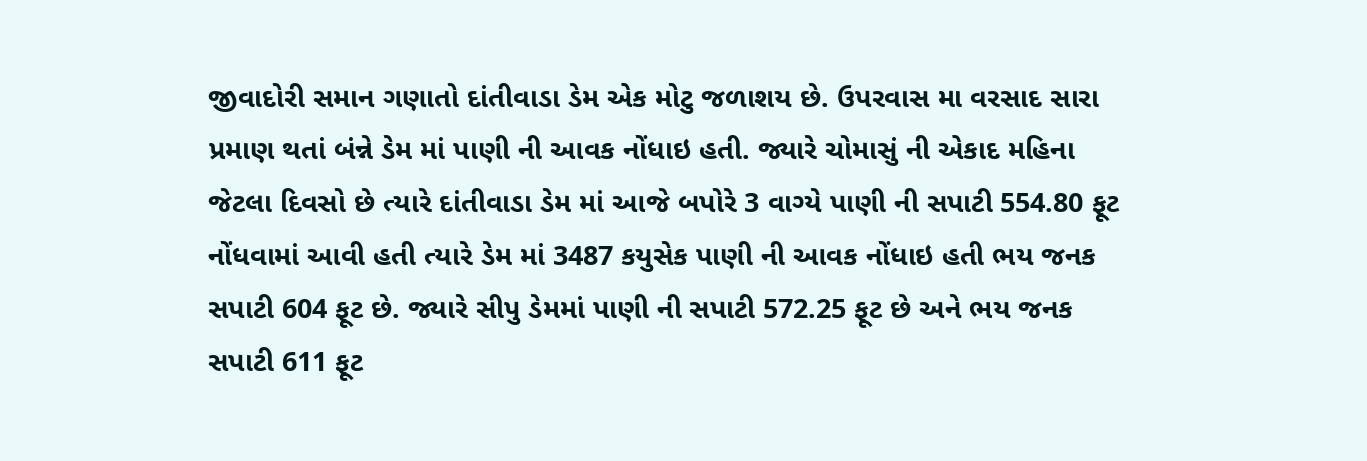જીવાદોરી સમાન ગણાતો દાંતીવાડા ડેમ એક મોટુ જળાશય છે. ઉપરવાસ મા વરસાદ સારા પ્રમાણ થતાં બંન્ને ડેમ માં પાણી ની આવક નોંધાઇ હતી. જ્યારે ચોમાસું ની એકાદ મહિના જેટલા દિવસો છે ત્યારે દાંતીવાડા ડેમ માં આજે બપોરે 3 વાગ્યે પાણી ની સપાટી 554.80 ફૂટ નોંધવામાં આવી હતી ત્યારે ડેમ માં 3487 કયુસેક પાણી ની આવક નોંધાઇ હતી ભય જનક સપાટી 604 ફૂટ છે. જ્યારે સીપુ ડેમમાં પાણી ની સપાટી 572.25 ફૂટ છે અને ભય જનક સપાટી 611 ફૂટ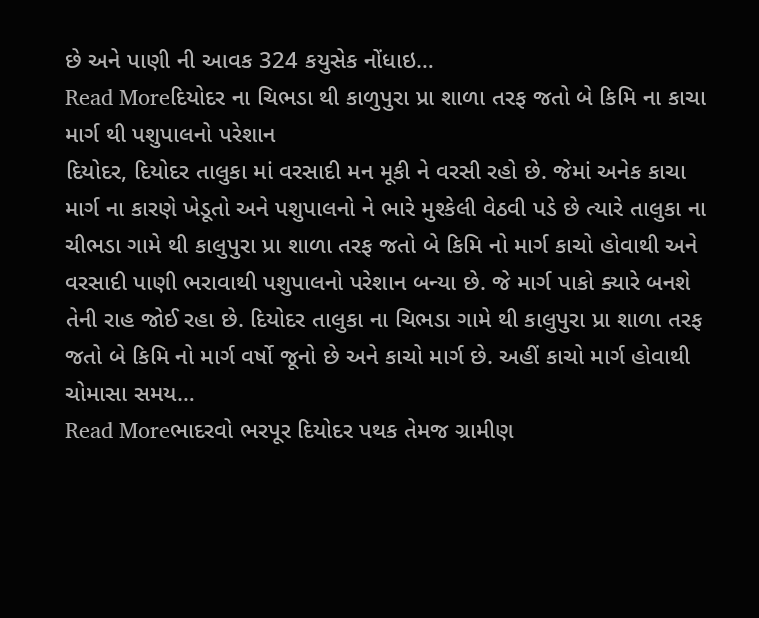છે અને પાણી ની આવક 324 કયુસેક નોંધાઇ…
Read Moreદિયોદર ના ચિભડા થી કાળુપુરા પ્રા શાળા તરફ જતો બે કિમિ ના કાચા માર્ગ થી પશુપાલનો પરેશાન
દિયોદર, દિયોદર તાલુકા માં વરસાદી મન મૂકી ને વરસી રહો છે. જેમાં અનેક કાચા માર્ગ ના કારણે ખેડૂતો અને પશુપાલનો ને ભારે મુશ્કેલી વેઠવી પડે છે ત્યારે તાલુકા ના ચીભડા ગામે થી કાલુપુરા પ્રા શાળા તરફ જતો બે કિમિ નો માર્ગ કાચો હોવાથી અને વરસાદી પાણી ભરાવાથી પશુપાલનો પરેશાન બન્યા છે. જે માર્ગ પાકો ક્યારે બનશે તેની રાહ જોઈ રહા છે. દિયોદર તાલુકા ના ચિભડા ગામે થી કાલુપુરા પ્રા શાળા તરફ જતો બે કિમિ નો માર્ગ વર્ષો જૂનો છે અને કાચો માર્ગ છે. અહીં કાચો માર્ગ હોવાથી ચોમાસા સમય…
Read Moreભાદરવો ભરપૂર દિયોદર પથક તેમજ ગ્રામીણ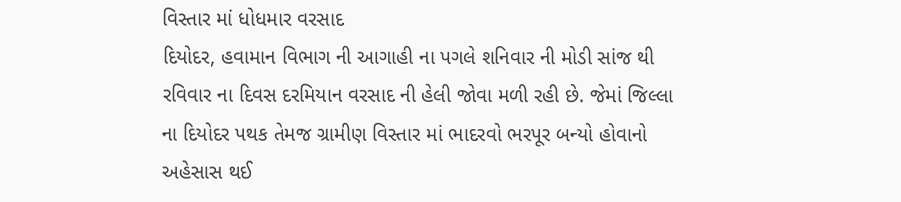વિસ્તાર માં ધોધમાર વરસાદ
દિયોદર, હવામાન વિભાગ ની આગાહી ના પગલે શનિવાર ની મોડી સાંજ થી રવિવાર ના દિવસ દરમિયાન વરસાદ ની હેલી જોવા મળી રહી છે. જેમાં જિલ્લા ના દિયોદર પથક તેમજ ગ્રામીણ વિસ્તાર માં ભાદરવો ભરપૂર બન્યો હોવાનો અહેસાસ થઈ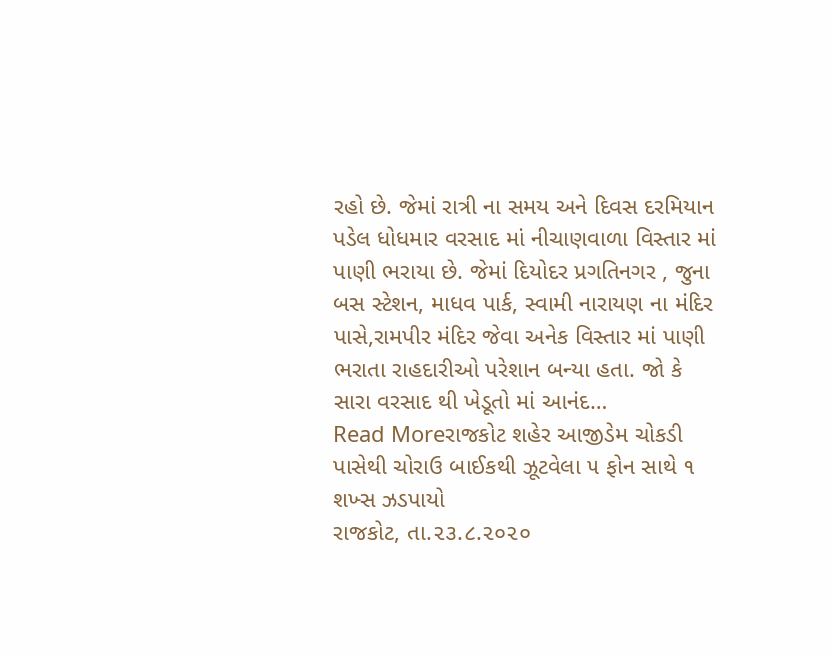રહો છે. જેમાં રાત્રી ના સમય અને દિવસ દરમિયાન પડેલ ધોધમાર વરસાદ માં નીચાણવાળા વિસ્તાર માં પાણી ભરાયા છે. જેમાં દિયોદર પ્રગતિનગર , જુના બસ સ્ટેશન, માધવ પાર્ક, સ્વામી નારાયણ ના મંદિર પાસે,રામપીર મંદિર જેવા અનેક વિસ્તાર માં પાણી ભરાતા રાહદારીઓ પરેશાન બન્યા હતા. જો કે સારા વરસાદ થી ખેડૂતો માં આનંદ…
Read Moreરાજકોટ શહેર આજીડેમ ચોકડી પાસેથી ચોરાઉ બાઈકથી ઝૂટવેલા ૫ ફોન સાથે ૧ શખ્સ ઝડપાયો
રાજકોટ, તા.૨૩.૮.૨૦૨૦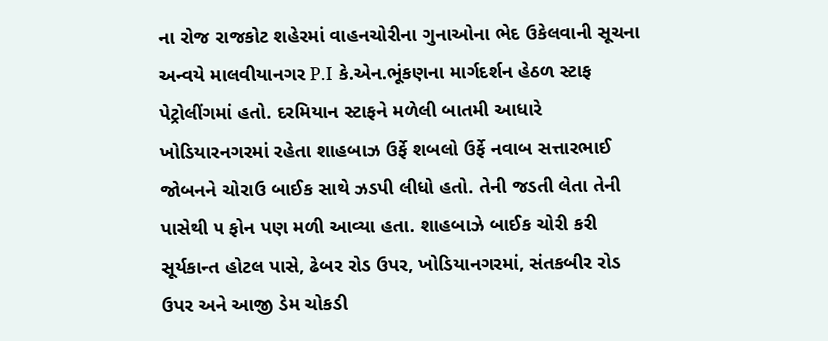ના રોજ રાજકોટ શહેરમાં વાહનચોરીના ગુનાઓના ભેદ ઉકેલવાની સૂચના અન્વયે માલવીયાનગર P.I કે.એન.ભૂંકણના માર્ગદર્શન હેઠળ સ્ટાફ પેટ્રોલીંગમાં હતો. દરમિયાન સ્ટાફને મળેલી બાતમી આધારે ખોડિયારનગરમાં રહેતા શાહબાઝ ઉર્ફે શબલો ઉર્ફે નવાબ સત્તારભાઈ જોબનને ચોરાઉ બાઈક સાથે ઝડપી લીધો હતો. તેની જડતી લેતા તેની પાસેથી ૫ ફોન પણ મળી આવ્યા હતા. શાહબાઝે બાઈક ચોરી કરી સૂર્યકાન્ત હોટલ પાસે, ઢેબર રોડ ઉપર, ખોડિયાનગરમાં, સંતકબીર રોડ ઉપર અને આજી ડેમ ચોકડી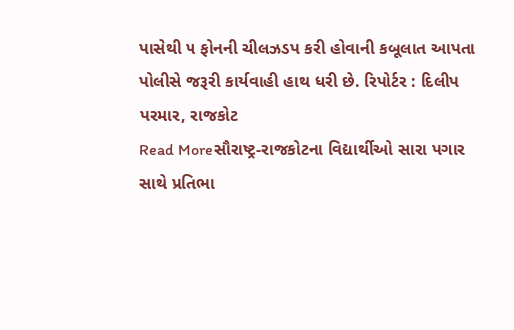પાસેથી ૫ ફોનની ચીલઝડપ કરી હોવાની કબૂલાત આપતા પોલીસે જરૂરી કાર્યવાહી હાથ ધરી છે. રિપોર્ટર : દિલીપ પરમાર, રાજકોટ
Read Moreસૌરાષ્ટ્ર-રાજકોટના વિદ્યાર્થીઓ સારા પગાર સાથે પ્રતિભા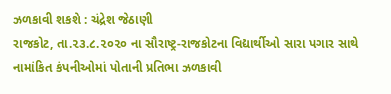ઝળકાવી શકશે : ચંદ્રેશ જેઠાણી
રાજકોટ, તા.૨૩.૮.૨૦૨૦ ના સૌરાષ્ટ્ર-રાજકોટના વિદ્યાર્થીઓ સારા પગાર સાથે નામાંકિત કંપનીઓમાં પોતાની પ્રતિભા ઝળકાવી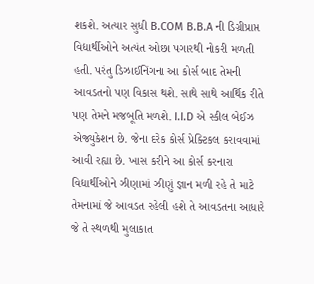શકશે. અત્યાર સુધી B.COM B.B.A ની ડિગ્રીપ્રાપ્ત વિદ્યાર્થીઓને અત્યંત ઓછા પગારથી નોકરી મળતી હતી. પરંતુ ડિઝાઈનિંગના આ કોર્સ બાદ તેમની આવડતનો પણ વિકાસ થશે. સાથે સાથે આર્થિક રીતે પણ તેમને મજબૂતિ મળશે. I.I.D એ સ્કીલ બેઈઝ એજ્યુકેશન છે. જેના દરેક કોર્સ પ્રેક્ટિકલ કરાવવામાં આવી રહ્યા છે. ખાસ કરીને આ કોર્સ કરનારા વિદ્યાર્થીઓને ઝીણામાં ઝીણું જ્ઞાન મળી રહે તે માટે તેમનામાં જે આવડત રહેલી હશે તે આવડતના આધારે જે તે સ્થળથી મુલાકાત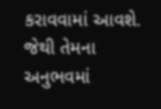કરાવવામાં આવશે. જેથી તેમના અનુભવમાં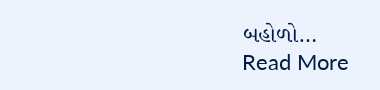બહોળો…
Read More